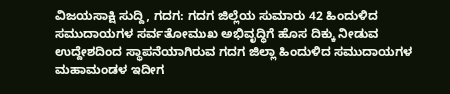ವಿಜಯಸಾಕ್ಷಿ ಸುದ್ದಿ, ಗದಗ: ಗದಗ ಜಿಲ್ಲೆಯ ಸುಮಾರು 42 ಹಿಂದುಳಿದ ಸಮುದಾಯಗಳ ಸರ್ವತೋಮುಖ ಅಭಿವೃದ್ಧಿಗೆ ಹೊಸ ದಿಕ್ಕು ನೀಡುವ ಉದ್ದೇಶದಿಂದ ಸ್ಥಾಪನೆಯಾಗಿರುವ ಗದಗ ಜಿಲ್ಲಾ ಹಿಂದುಳಿದ ಸಮುದಾಯಗಳ ಮಹಾಮಂಡಳ ಇದೀಗ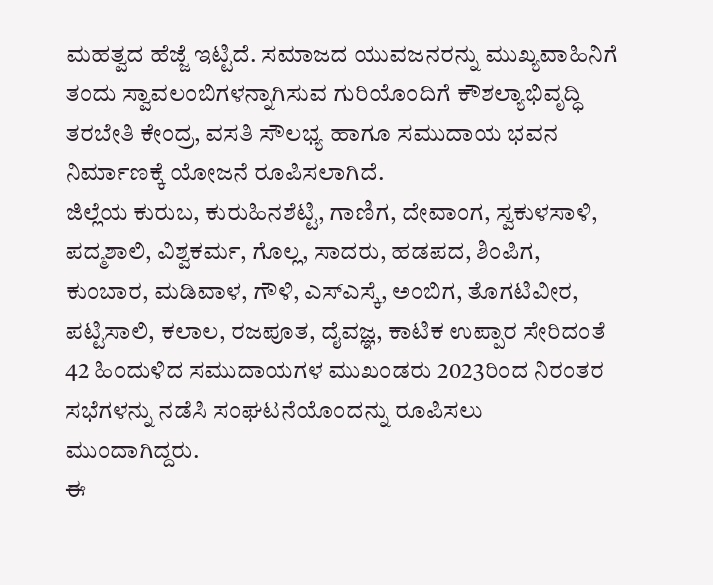ಮಹತ್ವದ ಹೆಜ್ಜೆ ಇಟ್ಟಿದೆ. ಸಮಾಜದ ಯುವಜನರನ್ನು ಮುಖ್ಯವಾಹಿನಿಗೆ ತಂದು ಸ್ವಾವಲಂಬಿಗಳನ್ನಾಗಿಸುವ ಗುರಿಯೊಂದಿಗೆ ಕೌಶಲ್ಯಾಭಿವೃದ್ಧಿ ತರಬೇತಿ ಕೇಂದ್ರ, ವಸತಿ ಸೌಲಭ್ಯ ಹಾಗೂ ಸಮುದಾಯ ಭವನ ನಿರ್ಮಾಣಕ್ಕೆ ಯೋಜನೆ ರೂಪಿಸಲಾಗಿದೆ.
ಜಿಲ್ಲೆಯ ಕುರುಬ, ಕುರುಹಿನಶೆಟ್ಟಿ, ಗಾಣಿಗ, ದೇವಾಂಗ, ಸ್ವಕುಳಸಾಳಿ, ಪದ್ಮಶಾಲಿ, ವಿಶ್ವಕರ್ಮ, ಗೊಲ್ಲ, ಸಾದರು, ಹಡಪದ, ಶಿಂಪಿಗ, ಕುಂಬಾರ, ಮಡಿವಾಳ, ಗೌಳಿ, ಎಸ್ಎಸ್ಕೆ, ಅಂಬಿಗ, ತೊಗಟಿವೀರ, ಪಟ್ಟಿಸಾಲಿ, ಕಲಾಲ, ರಜಪೂತ, ದೈವಜ್ಞ, ಕಾಟಿಕ ಉಪ್ಪಾರ ಸೇರಿದಂತೆ 42 ಹಿಂದುಳಿದ ಸಮುದಾಯಗಳ ಮುಖಂಡರು 2023ರಿಂದ ನಿರಂತರ ಸಭೆಗಳನ್ನು ನಡೆಸಿ ಸಂಘಟನೆಯೊಂದನ್ನು ರೂಪಿಸಲು ಮುಂದಾಗಿದ್ದರು.
ಈ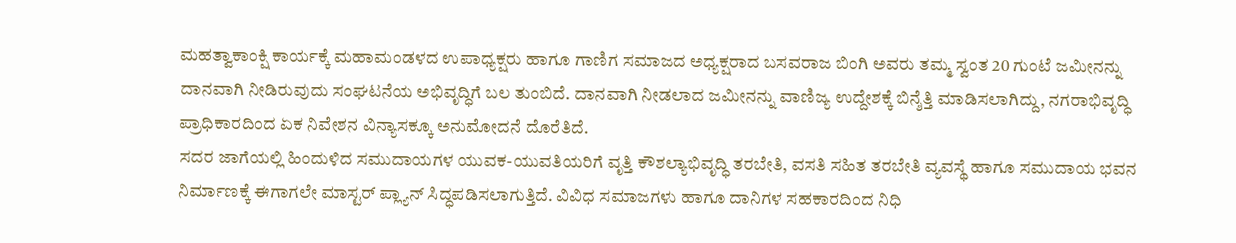ಮಹತ್ವಾಕಾಂಕ್ಷಿ ಕಾರ್ಯಕ್ಕೆ ಮಹಾಮಂಡಳದ ಉಪಾಧ್ಯಕ್ಷರು ಹಾಗೂ ಗಾಣಿಗ ಸಮಾಜದ ಅಧ್ಯಕ್ಷರಾದ ಬಸವರಾಜ ಬಿಂಗಿ ಅವರು ತಮ್ಮ ಸ್ವಂತ 20 ಗುಂಟೆ ಜಮೀನನ್ನು ದಾನವಾಗಿ ನೀಡಿರುವುದು ಸಂಘಟನೆಯ ಅಭಿವೃದ್ಧಿಗೆ ಬಲ ತುಂಬಿದೆ. ದಾನವಾಗಿ ನೀಡಲಾದ ಜಮೀನನ್ನು ವಾಣಿಜ್ಯ ಉದ್ದೇಶಕ್ಕೆ ಬಿನ್ಶೆತ್ತಿ ಮಾಡಿಸಲಾಗಿದ್ದು, ನಗರಾಭಿವೃದ್ಧಿ ಪ್ರಾಧಿಕಾರದಿಂದ ಏಕ ನಿವೇಶನ ವಿನ್ಯಾಸಕ್ಕೂ ಅನುಮೋದನೆ ದೊರೆತಿದೆ.
ಸದರ ಜಾಗೆಯಲ್ಲಿ ಹಿಂದುಳಿದ ಸಮುದಾಯಗಳ ಯುವಕ-ಯುವತಿಯರಿಗೆ ವೃತ್ತಿ ಕೌಶಲ್ಯಾಭಿವೃದ್ಧಿ ತರಬೇತಿ, ವಸತಿ ಸಹಿತ ತರಬೇತಿ ವ್ಯವಸ್ಥೆ ಹಾಗೂ ಸಮುದಾಯ ಭವನ ನಿರ್ಮಾಣಕ್ಕೆ ಈಗಾಗಲೇ ಮಾಸ್ಟರ್ ಪ್ಲ್ಯಾನ್ ಸಿದ್ಧಪಡಿಸಲಾಗುತ್ತಿದೆ. ವಿವಿಧ ಸಮಾಜಗಳು ಹಾಗೂ ದಾನಿಗಳ ಸಹಕಾರದಿಂದ ನಿಧಿ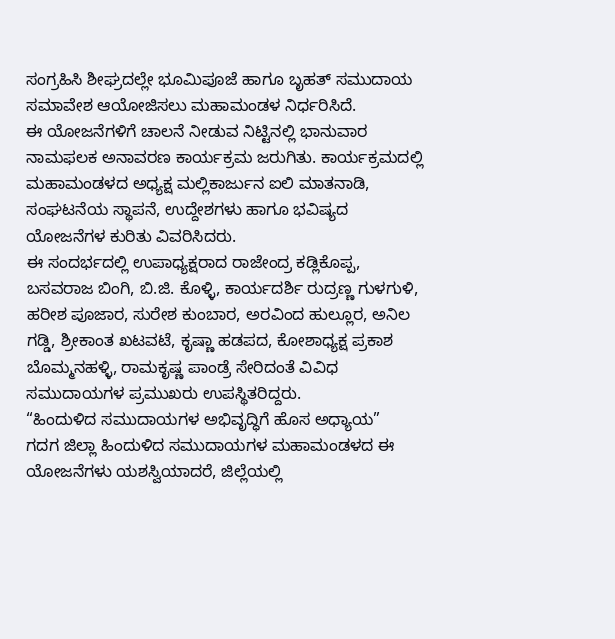ಸಂಗ್ರಹಿಸಿ ಶೀಘ್ರದಲ್ಲೇ ಭೂಮಿಪೂಜೆ ಹಾಗೂ ಬೃಹತ್ ಸಮುದಾಯ ಸಮಾವೇಶ ಆಯೋಜಿಸಲು ಮಹಾಮಂಡಳ ನಿರ್ಧರಿಸಿದೆ.
ಈ ಯೋಜನೆಗಳಿಗೆ ಚಾಲನೆ ನೀಡುವ ನಿಟ್ಟಿನಲ್ಲಿ ಭಾನುವಾರ ನಾಮಫಲಕ ಅನಾವರಣ ಕಾರ್ಯಕ್ರಮ ಜರುಗಿತು. ಕಾರ್ಯಕ್ರಮದಲ್ಲಿ ಮಹಾಮಂಡಳದ ಅಧ್ಯಕ್ಷ ಮಲ್ಲಿಕಾರ್ಜುನ ಐಲಿ ಮಾತನಾಡಿ, ಸಂಘಟನೆಯ ಸ್ಥಾಪನೆ, ಉದ್ದೇಶಗಳು ಹಾಗೂ ಭವಿಷ್ಯದ ಯೋಜನೆಗಳ ಕುರಿತು ವಿವರಿಸಿದರು.
ಈ ಸಂದರ್ಭದಲ್ಲಿ ಉಪಾಧ್ಯಕ್ಷರಾದ ರಾಜೇಂದ್ರ ಕಡ್ಲಿಕೊಪ್ಪ, ಬಸವರಾಜ ಬಿಂಗಿ, ಬಿ.ಜಿ. ಕೊಳ್ಳಿ, ಕಾರ್ಯದರ್ಶಿ ರುದ್ರಣ್ಣ ಗುಳಗುಳಿ, ಹರೀಶ ಪೂಜಾರ, ಸುರೇಶ ಕುಂಬಾರ, ಅರವಿಂದ ಹುಲ್ಲೂರ, ಅನಿಲ ಗಡ್ಡಿ, ಶ್ರೀಕಾಂತ ಖಟವಟೆ, ಕೃಷ್ಣಾ ಹಡಪದ, ಕೋಶಾಧ್ಯಕ್ಷ ಪ್ರಕಾಶ ಬೊಮ್ಮನಹಳ್ಳಿ, ರಾಮಕೃಷ್ಣ ಪಾಂಡ್ರೆ ಸೇರಿದಂತೆ ವಿವಿಧ ಸಮುದಾಯಗಳ ಪ್ರಮುಖರು ಉಪಸ್ಥಿತರಿದ್ದರು.
“ಹಿಂದುಳಿದ ಸಮುದಾಯಗಳ ಅಭಿವೃದ್ಧಿಗೆ ಹೊಸ ಅಧ್ಯಾಯ”
ಗದಗ ಜಿಲ್ಲಾ ಹಿಂದುಳಿದ ಸಮುದಾಯಗಳ ಮಹಾಮಂಡಳದ ಈ ಯೋಜನೆಗಳು ಯಶಸ್ವಿಯಾದರೆ, ಜಿಲ್ಲೆಯಲ್ಲಿ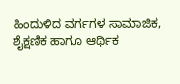ಹಿಂದುಳಿದ ವರ್ಗಗಳ ಸಾಮಾಜಿಕ, ಶೈಕ್ಷಣಿಕ ಹಾಗೂ ಆರ್ಥಿಕ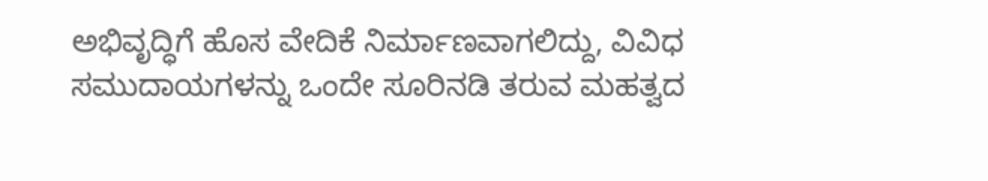ಅಭಿವೃದ್ಧಿಗೆ ಹೊಸ ವೇದಿಕೆ ನಿರ್ಮಾಣವಾಗಲಿದ್ದು, ವಿವಿಧ ಸಮುದಾಯಗಳನ್ನು ಒಂದೇ ಸೂರಿನಡಿ ತರುವ ಮಹತ್ವದ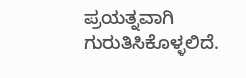ಪ್ರಯತ್ನವಾಗಿ ಗುರುತಿಸಿಕೊಳ್ಳಲಿದೆ.